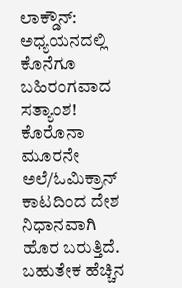ಲಾಕ್ಡೌನ್: ಅಧ್ಯಯನದಲ್ಲಿ ಕೊನೆಗೂ ಬಹಿರಂಗವಾದ ಸತ್ಯಾಂಶ!
ಕೊರೊನಾ ಮೂರನೇ ಅಲೆ/ಓಮಿಕ್ರಾನ್ ಕಾಟದಿಂದ ದೇಶ ನಿಧಾನವಾಗಿ ಹೊರ ಬರುತ್ತಿದೆ. ಬಹುತೇಕ ಹೆಚ್ಚಿನ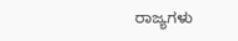ರಾಜ್ಯಗಳು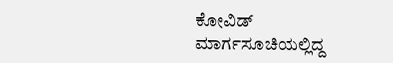ಕೋವಿಡ್ ಮಾರ್ಗಸೂಚಿಯಲ್ಲಿದ್ದ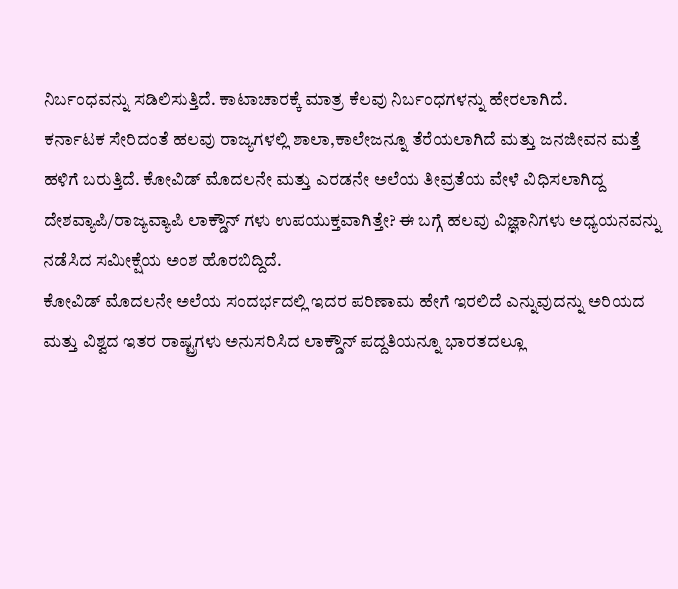ನಿರ್ಬಂಧವನ್ನು ಸಡಿಲಿಸುತ್ತಿದೆ. ಕಾಟಾಚಾರಕ್ಕೆ ಮಾತ್ರ ಕೆಲವು ನಿರ್ಬಂಧಗಳನ್ನು ಹೇರಲಾಗಿದೆ.
ಕರ್ನಾಟಕ ಸೇರಿದಂತೆ ಹಲವು ರಾಜ್ಯಗಳಲ್ಲಿ ಶಾಲಾ,ಕಾಲೇಜನ್ನೂ ತೆರೆಯಲಾಗಿದೆ ಮತ್ತು ಜನಜೀವನ ಮತ್ತೆ ಹಳಿಗೆ ಬರುತ್ತಿದೆ. ಕೋವಿಡ್ ಮೊದಲನೇ ಮತ್ತು ಎರಡನೇ ಅಲೆಯ ತೀವ್ರತೆಯ ವೇಳೆ ವಿಧಿಸಲಾಗಿದ್ದ ದೇಶವ್ಯಾಪಿ/ರಾಜ್ಯವ್ಯಾಪಿ ಲಾಕ್ಡೌನ್ ಗಳು ಉಪಯುಕ್ತವಾಗಿತ್ತೇ? ಈ ಬಗ್ಗೆ ಹಲವು ವಿಜ್ಞಾನಿಗಳು ಅಧ್ಯಯನವನ್ನು ನಡೆಸಿದ ಸಮೀಕ್ಷೆಯ ಅಂಶ ಹೊರಬಿದ್ದಿದೆ.
ಕೋವಿಡ್ ಮೊದಲನೇ ಅಲೆಯ ಸಂದರ್ಭದಲ್ಲಿ ಇದರ ಪರಿಣಾಮ ಹೇಗೆ ಇರಲಿದೆ ಎನ್ನುವುದನ್ನು ಅರಿಯದ ಮತ್ತು ವಿಶ್ವದ ಇತರ ರಾಷ್ಟ್ರಗಳು ಅನುಸರಿಸಿದ ಲಾಕ್ಡೌನ್ ಪದ್ದತಿಯನ್ನೂ ಭಾರತದಲ್ಲೂ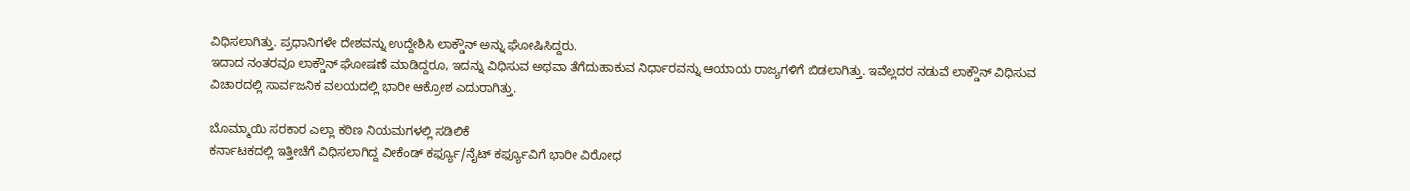ವಿಧಿಸಲಾಗಿತ್ತು. ಪ್ರಧಾನಿಗಳೇ ದೇಶವನ್ನು ಉದ್ದೇಶಿಸಿ ಲಾಕ್ಡೌನ್ ಅನ್ನು ಘೋಷಿಸಿದ್ದರು.
ಇದಾದ ನಂತರವೂ ಲಾಕ್ಡೌನ್ ಘೋಷಣೆ ಮಾಡಿದ್ದರೂ, ಇದನ್ನು ವಿಧಿಸುವ ಅಥವಾ ತೆಗೆದುಹಾಕುವ ನಿರ್ಧಾರವನ್ನು ಆಯಾಯ ರಾಜ್ಯಗಳಿಗೆ ಬಿಡಲಾಗಿತ್ತು. ಇವೆಲ್ಲದರ ನಡುವೆ ಲಾಕ್ಡೌನ್ ವಿಧಿಸುವ ವಿಚಾರದಲ್ಲಿ ಸಾರ್ವಜನಿಕ ವಲಯದಲ್ಲಿ ಭಾರೀ ಆಕ್ರೋಶ ಎದುರಾಗಿತ್ತು.

ಬೊಮ್ಮಾಯಿ ಸರಕಾರ ಎಲ್ಲಾ ಕಠಿಣ ನಿಯಮಗಳಲ್ಲಿ ಸಡಿಲಿಕೆ
ಕರ್ನಾಟಕದಲ್ಲಿ ಇತ್ತೀಚೆಗೆ ವಿಧಿಸಲಾಗಿದ್ದ ವೀಕೆಂಡ್ ಕರ್ಫ್ಯೂ/ನೈಟ್ ಕರ್ಫ್ಯೂವಿಗೆ ಭಾರೀ ವಿರೋಧ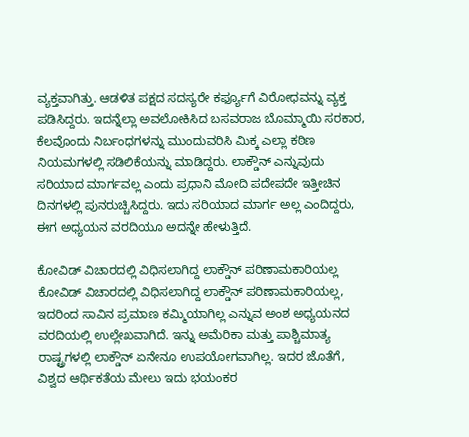ವ್ಯಕ್ತವಾಗಿತ್ತು. ಆಡಳಿತ ಪಕ್ಷದ ಸದಸ್ಯರೇ ಕರ್ಫ್ಯೂಗೆ ವಿರೋಧವನ್ನು ವ್ಯಕ್ತ ಪಡಿಸಿದ್ದರು. ಇದನ್ನೆಲ್ಲಾ ಅವಲೋಕಿಸಿದ ಬಸವರಾಜ ಬೊಮ್ಮಾಯಿ ಸರಕಾರ, ಕೆಲವೊಂದು ನಿರ್ಬಂಧಗಳನ್ನು ಮುಂದುವರಿಸಿ ಮಿಕ್ಕ ಎಲ್ಲಾ ಕಠಿಣ ನಿಯಮಗಳಲ್ಲಿ ಸಡಿಲಿಕೆಯನ್ನು ಮಾಡಿದ್ದರು. ಲಾಕ್ಡೌನ್ ಎನ್ನುವುದು ಸರಿಯಾದ ಮಾರ್ಗವಲ್ಲ ಎಂದು ಪ್ರಧಾನಿ ಮೋದಿ ಪದೇಪದೇ ಇತ್ತೀಚಿನ ದಿನಗಳಲ್ಲಿ ಪುನರುಚ್ಚಿಸಿದ್ದರು. ಇದು ಸರಿಯಾದ ಮಾರ್ಗ ಅಲ್ಲ ಎಂದಿದ್ದರು, ಈಗ ಅಧ್ಯಯನ ವರದಿಯೂ ಅದನ್ನೇ ಹೇಳುತ್ತಿದೆ.

ಕೋವಿಡ್ ವಿಚಾರದಲ್ಲಿ ವಿಧಿಸಲಾಗಿದ್ದ ಲಾಕ್ಡೌನ್ ಪರಿಣಾಮಕಾರಿಯಲ್ಲ
ಕೋವಿಡ್ ವಿಚಾರದಲ್ಲಿ ವಿಧಿಸಲಾಗಿದ್ದ ಲಾಕ್ಡೌನ್ ಪರಿಣಾಮಕಾರಿಯಲ್ಲ, ಇದರಿಂದ ಸಾವಿನ ಪ್ರಮಾಣ ಕಮ್ಮಿಯಾಗಿಲ್ಲ ಎನ್ನುವ ಅಂಶ ಅಧ್ಯಯನದ ವರದಿಯಲ್ಲಿ ಉಲ್ಲೇಖವಾಗಿದೆ. ಇನ್ನು ಅಮೆರಿಕಾ ಮತ್ತು ಪಾಶ್ಚಿಮಾತ್ಯ ರಾಷ್ಟ್ರಗಳಲ್ಲಿ ಲಾಕ್ಡೌನ್ ಏನೇನೂ ಉಪಯೋಗವಾಗಿಲ್ಲ. ಇದರ ಜೊತೆಗೆ, ವಿಶ್ವದ ಆರ್ಥಿಕತೆಯ ಮೇಲು ಇದು ಭಯಂಕರ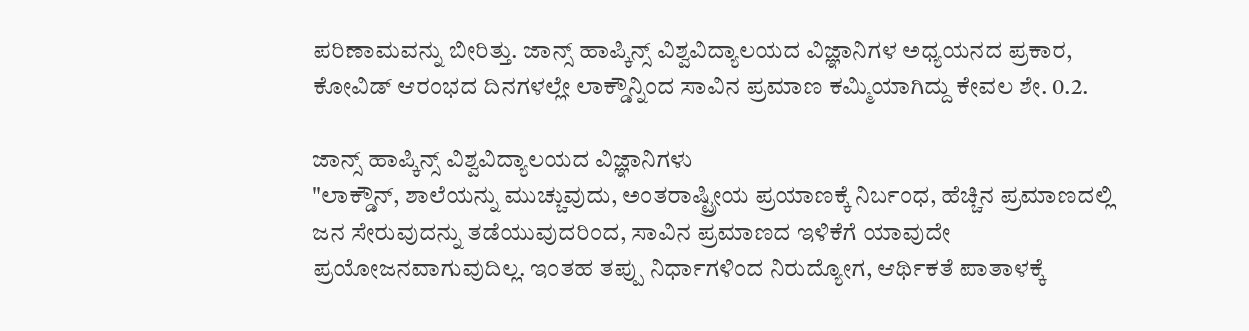ಪರಿಣಾಮವನ್ನು ಬೀರಿತ್ತು. ಜಾನ್ಸ್ ಹಾಪ್ಕಿನ್ಸ್ ವಿಶ್ವವಿದ್ಯಾಲಯದ ವಿಜ್ಞಾನಿಗಳ ಅಧ್ಯಯನದ ಪ್ರಕಾರ, ಕೋವಿಡ್ ಆರಂಭದ ದಿನಗಳಲ್ಲೇ ಲಾಕ್ಡೌನ್ನಿಂದ ಸಾವಿನ ಪ್ರಮಾಣ ಕಮ್ಮಿಯಾಗಿದ್ದು ಕೇವಲ ಶೇ. 0.2.

ಜಾನ್ಸ್ ಹಾಪ್ಕಿನ್ಸ್ ವಿಶ್ವವಿದ್ಯಾಲಯದ ವಿಜ್ಞಾನಿಗಳು
"ಲಾಕ್ಡೌನ್, ಶಾಲೆಯನ್ನು ಮುಚ್ಚುವುದು, ಅಂತರಾಷ್ಟ್ರೀಯ ಪ್ರಯಾಣಕ್ಕೆ ನಿರ್ಬಂಧ, ಹೆಚ್ಚಿನ ಪ್ರಮಾಣದಲ್ಲಿ ಜನ ಸೇರುವುದನ್ನು ತಡೆಯುವುದರಿಂದ, ಸಾವಿನ ಪ್ರಮಾಣದ ಇಳಿಕೆಗೆ ಯಾವುದೇ ಪ್ರಯೋಜನವಾಗುವುದಿಲ್ಲ. ಇಂತಹ ತಪ್ಪು ನಿರ್ಧಾಗಳಿಂದ ನಿರುದ್ಯೋಗ, ಆರ್ಥಿಕತೆ ಪಾತಾಳಕ್ಕೆ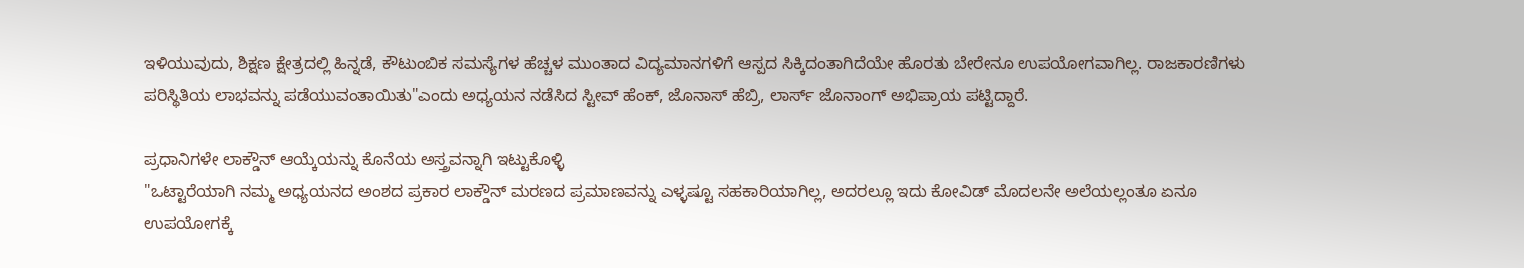ಇಳಿಯುವುದು, ಶಿಕ್ಷಣ ಕ್ಷೇತ್ರದಲ್ಲಿ ಹಿನ್ನಡೆ, ಕೌಟುಂಬಿಕ ಸಮಸ್ಯೆಗಳ ಹೆಚ್ಚಳ ಮುಂತಾದ ವಿದ್ಯಮಾನಗಳಿಗೆ ಆಸ್ಪದ ಸಿಕ್ಕಿದಂತಾಗಿದೆಯೇ ಹೊರತು ಬೇರೇನೂ ಉಪಯೋಗವಾಗಿಲ್ಲ. ರಾಜಕಾರಣಿಗಳು ಪರಿಸ್ಥಿತಿಯ ಲಾಭವನ್ನು ಪಡೆಯುವಂತಾಯಿತು"ಎಂದು ಅಧ್ಯಯನ ನಡೆಸಿದ ಸ್ಟೀವ್ ಹೆಂಕ್, ಜೊನಾಸ್ ಹೆಬ್ರಿ, ಲಾರ್ಸ್ ಜೊನಾಂಗ್ ಅಭಿಪ್ರಾಯ ಪಟ್ಟಿದ್ದಾರೆ.

ಪ್ರಧಾನಿಗಳೇ ಲಾಕ್ಡೌನ್ ಆಯ್ಕೆಯನ್ನು ಕೊನೆಯ ಅಸ್ತ್ರವನ್ನಾಗಿ ಇಟ್ಟುಕೊಳ್ಳಿ
"ಒಟ್ಟಾರೆಯಾಗಿ ನಮ್ಮ ಅಧ್ಯಯನದ ಅಂಶದ ಪ್ರಕಾರ ಲಾಕ್ಡೌನ್ ಮರಣದ ಪ್ರಮಾಣವನ್ನು ಎಳ್ಳಷ್ಟೂ ಸಹಕಾರಿಯಾಗಿಲ್ಲ, ಅದರಲ್ಲೂ ಇದು ಕೋವಿಡ್ ಮೊದಲನೇ ಅಲೆಯಲ್ಲಂತೂ ಏನೂ ಉಪಯೋಗಕ್ಕೆ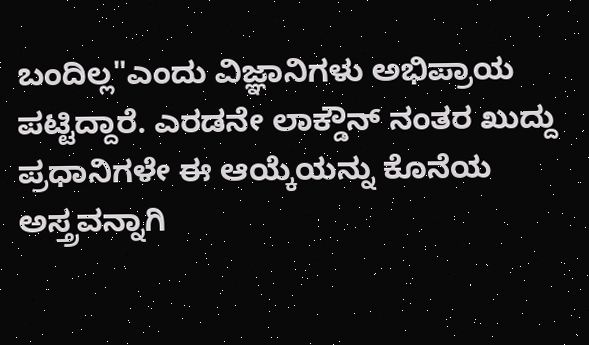ಬಂದಿಲ್ಲ"ಎಂದು ವಿಜ್ಞಾನಿಗಳು ಅಭಿಪ್ರಾಯ ಪಟ್ಟಿದ್ದಾರೆ. ಎರಡನೇ ಲಾಕ್ಡೌನ್ ನಂತರ ಖುದ್ದು ಪ್ರಧಾನಿಗಳೇ ಈ ಆಯ್ಕೆಯನ್ನು ಕೊನೆಯ ಅಸ್ತ್ರವನ್ನಾಗಿ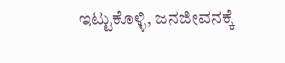ಇಟ್ಟುಕೊಳ್ಳಿ, ಜನಜೀವನಕ್ಕೆ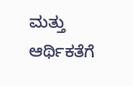ಮತ್ತು ಆರ್ಥಿಕತೆಗೆ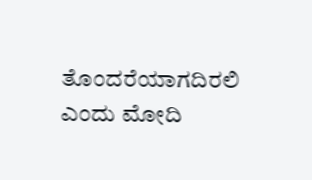ತೊಂದರೆಯಾಗದಿರಲಿ ಎಂದು ಮೋದಿ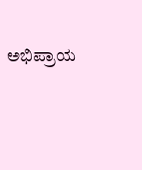ಅಭಿಪ್ರಾಯ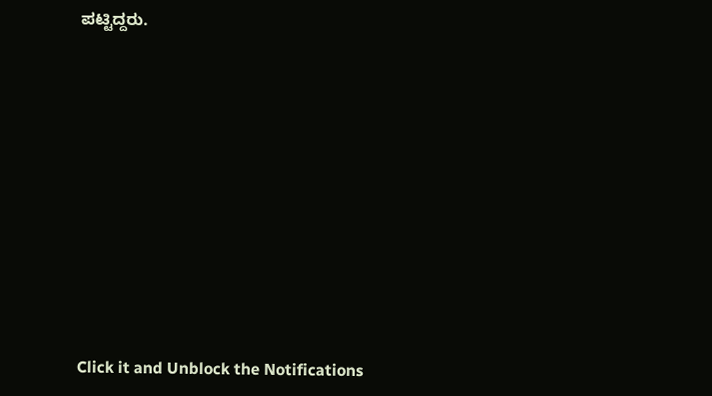ಪಟ್ಟಿದ್ದರು.












Click it and Unblock the Notifications